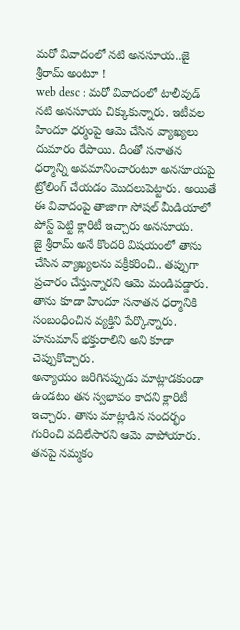మరో వివాదంలో నటి అనసూయ..జై శ్రీరామ్ అంటూ !
web desc : మరో వివాదంలో టాలీవుడ్ నటి అనసూయ చిక్కుకున్నారు. ఇటీవల హిందూ ధర్మంపై ఆమె చేసిన వ్యాఖ్యలు దుమారం రేపాయి. దీంతో సనాతన ధర్మాన్ని అవమానించారంటూ అనసూయపై ట్రోలింగ్ చేయడం మొదలుపెట్టారు. అయితే ఈ వివాదంపై తాజాగా సోషల్ మీడియాలో పోస్ట్ పెట్టి క్లారిటీ ఇచ్చారు అనసూయ.
జై శ్రీరామ్ అనే కొందరి విషయంలో తాను చేసిన వ్యాఖ్యలను వక్రీకరించి.. తప్పుగా ప్రచారం చేస్తున్నారని ఆమె మండిపడ్డారు. తాను కూడా హిందూ సనాతన ధర్మానికి సంబంధించిన వ్యక్తిని పేర్కొన్నారు. హనుమాన్ భక్తురాలిని అని కూడా చెప్పుకొచ్చారు.
అన్యాయం జరిగినప్పుడు మాట్లాడకుండా ఉండటం తన స్వభావం కాదని క్లారిటీ ఇచ్చారు. తాను మాట్లాడిన సందర్భం గురించి వదిలేసారని ఆమె వాపోయారు. తనపై నమ్మకం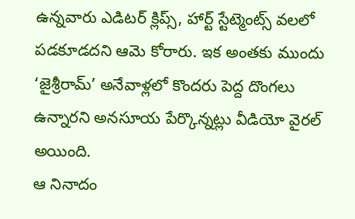ఉన్నవారు ఎడిటర్ క్లిప్స్, హార్ట్ స్టేట్మెంట్స్ వలలో పడకూడదని ఆమె కోరారు. ఇక అంతకు ముందు ‘జైశ్రీరామ్’ అనేవాళ్లలో కొందరు పెద్ద దొంగలు ఉన్నారని అనసూయ పేర్కొన్నట్లు వీడియో వైరల్ అయింది.
ఆ నినాదం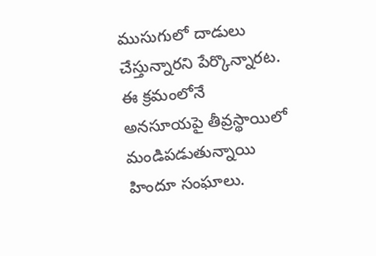ముసుగులో దాడులు చేస్తున్నారని పేర్కొన్నారట. ఈ క్రమంలోనే అనసూయపై తీవ్రస్థాయిలో మండిపడుతున్నాయి హిందూ సంఘాలు.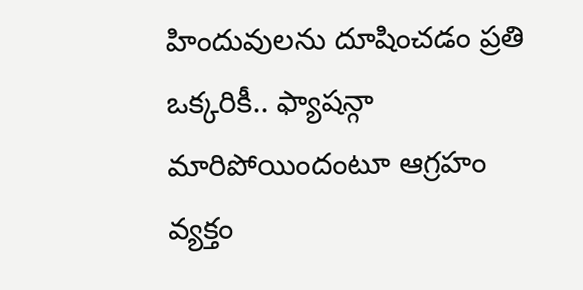హిందువులను దూషించడం ప్రతి ఒక్కరికీ.. ఫ్యాషన్గా మారిపోయిందంటూ ఆగ్రహం వ్యక్తం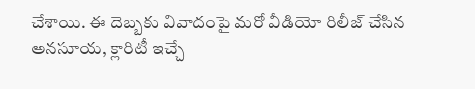చేశాయి. ఈ దెబ్బకు వివాదంపై మరో వీడియో రిలీజ్ చేసిన అనసూయ, క్లారిటీ ఇచ్చే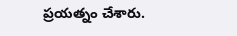ప్రయత్నం చేశారు.